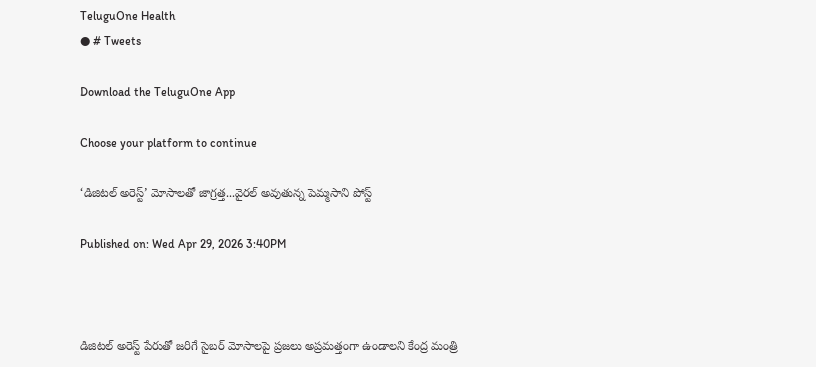TeluguOne Health
● # Tweets

Download the TeluguOne App

Choose your platform to continue

‘డిజిటల్ అరెస్ట్’ మోసాలతో జాగ్రత్త...వైరల్ అవుతున్న పెమ్మసాని పోస్ట్

Published on: Wed Apr 29, 2026 3:40PM



డిజిటల్‌ అరెస్ట్‌ పేరుతో జరిగే సైబర్‌ మోసాలపై ప్రజలు అప్రమత్తంగా ఉండాలని కేంద్ర మంత్రి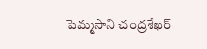పెమ్మసాని చంద్రశేఖర్‌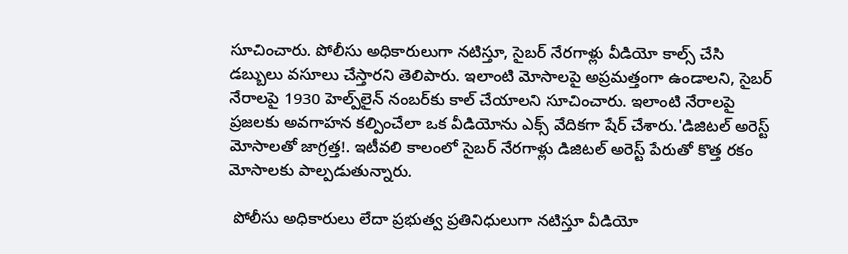సూచించారు. పోలీసు అధికారులుగా నటిస్తూ, సైబర్‌ నేరగాళ్లు వీడియో కాల్స్‌ చేసి డబ్బులు వసూలు చేస్తారని తెలిపారు. ఇలాంటి మోసాలపై అప్రమత్తంగా ఉండాలని, సైబర్‌ నేరాలపై 1930 హెల్ప్‌లైన్‌ నంబర్‌కు కాల్‌ చేయాలని సూచించారు. ఇలాంటి నేరాలపై ప్రజలకు అవగాహన కల్పించేలా ఒక వీడియోను ఎక్స్ వేదికగా షేర్ చేశారు.'డిజిటల్ అరెస్ట్ మోసాలతో జాగ్రత్త!. ఇటీవలి కాలంలో సైబర్ నేరగాళ్లు డిజిటల్ అరెస్ట్ పేరుతో కొత్త రకం మోసాలకు పాల్పడుతున్నారు.

 పోలీసు అధికారులు లేదా ప్రభుత్వ ప్రతినిధులుగా నటిస్తూ వీడియో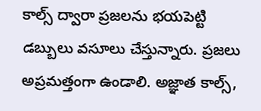కాల్స్ ద్వారా ప్రజలను భయపెట్టి డబ్బులు వసూలు చేస్తున్నారు. ప్రజలు అప్రమత్తంగా ఉండాలి. అజ్ఞాత కాల్స్,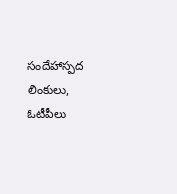సందేహాస్పద లింకులు, ఓటీపీలు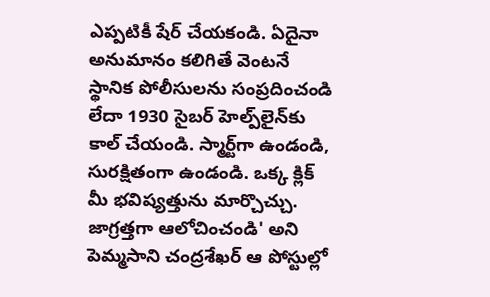ఎప్పటికీ షేర్ చేయకండి. ఏదైనా అనుమానం కలిగితే వెంటనే స్థానిక పోలీసులను సంప్రదించండి లేదా 1930 సైబర్ హెల్ప్‌లైన్‌కు కాల్ చేయండి. స్మార్ట్‌గా ఉండండి, సురక్షితంగా ఉండండి. ఒక్క క్లిక్ మీ భవిష్యత్తును మార్చొచ్చు. జాగ్రత్తగా ఆలోచించండి' అని పెమ్మసాని చంద్రశేఖర్ ఆ పోస్టుల్లో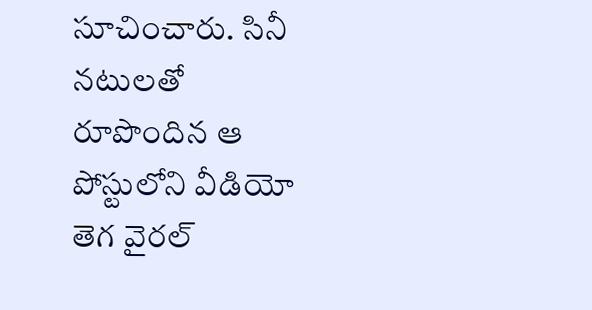సూచించారు. సినీ నటులతో రూపొందిన ఆ పోస్టులోని వీడియో తెగ వైరల్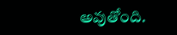అవుతోంది.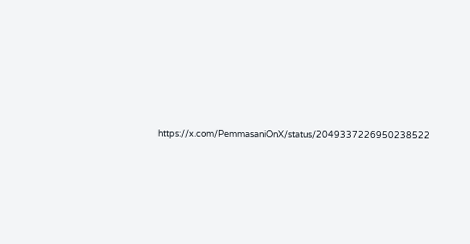https://x.com/PemmasaniOnX/status/2049337226950238522